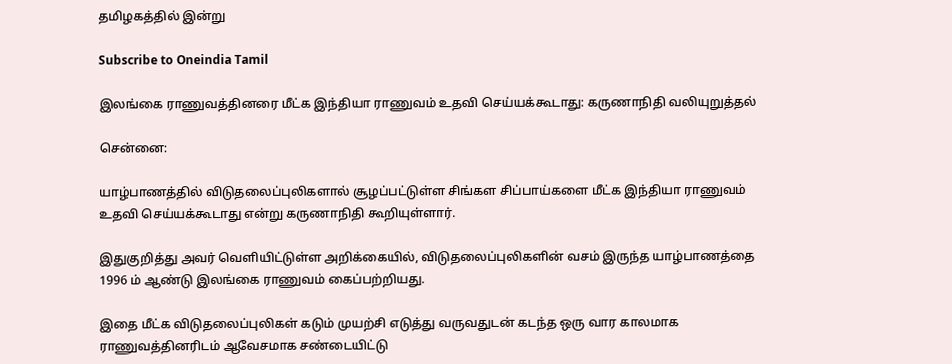தமிழகத்தில் இன்று

Subscribe to Oneindia Tamil

இலங்கை ராணுவத்தினரை மீட்க இந்தியா ராணுவம் உதவி செய்யக்கூடாது: கருணாநிதி வலியுறுத்தல்

சென்னை:

யாழ்பாணத்தில் விடுதலைப்புலிகளால் சூழப்பட்டுள்ள சிங்கள சிப்பாய்களை மீட்க இந்தியா ராணுவம் உதவி செய்யக்கூடாது என்று கருணாநிதி கூறியுள்ளார்.

இதுகுறித்து அவர் வெளியிட்டுள்ள அறிக்கையில், விடுதலைப்புலிகளின் வசம் இருந்த யாழ்பாணத்தை 1996 ம் ஆண்டு இலங்கை ராணுவம் கைப்பற்றியது.

இதை மீட்க விடுதலைப்புலிகள் கடும் முயற்சி எடுத்து வருவதுடன் கடந்த ஒரு வார காலமாக ராணுவத்தினரிடம் ஆவேசமாக சண்டையிட்டு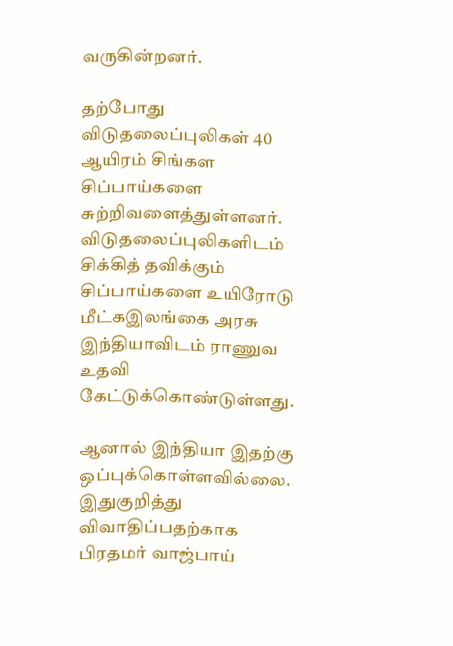வருகின்றனர்.

தற்போது விடுதலைப்புலிகள் 40 ஆயிரம் சிங்கள சிப்பாய்களை சுற்றிவளைத்துள்ளனர். விடுதலைப்புலிகளிடம் சிக்கித் தவிக்கும் சிப்பாய்களை உயிரோடு மீட்கஇலங்கை அரசு இந்தியாவிடம் ராணுவ உதவி கேட்டுக்கொண்டுள்ளது.

ஆனால் இந்தியா இதற்கு ஒப்புக்கொள்ளவில்லை. இதுகுறித்து விவாதிப்பதற்காக பிரதமர் வாஜ்பாய்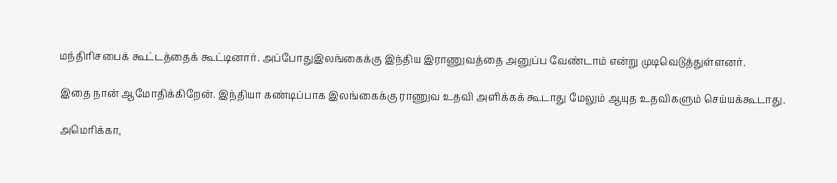மந்திரிசபைக் கூட்டத்தைக் கூட்டினார். அப்போதுஇலங்கைக்கு இந்திய இராணுவத்தை அனுப்ப வேண்டாம் என்று முடிவெடுத்துள்ளனர்.

இதை நான் ஆமோதிக்கிறேன். இந்தியா கண்டிப்பாக இலங்கைக்கு ராணுவ உதவி அளிக்கக் கூடாது மேலும் ஆயுத உதவிகளும் செய்யக்கூடாது.

அமெரிக்கா,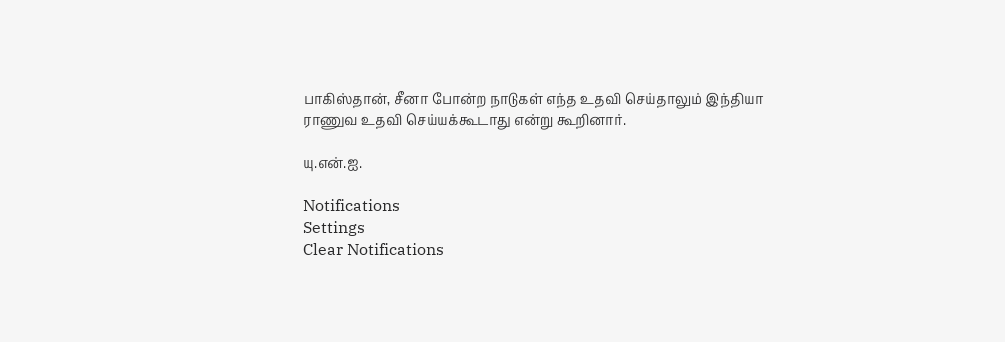பாகிஸ்தான், சீனா போன்ற நாடுகள் எந்த உதவி செய்தாலும் இந்தியா ராணுவ உதவி செய்யக்கூடாது என்று கூறினார்.

யு.என்.ஐ.

Notifications
Settings
Clear Notifications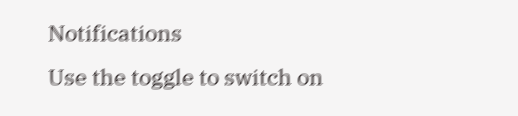Notifications
Use the toggle to switch on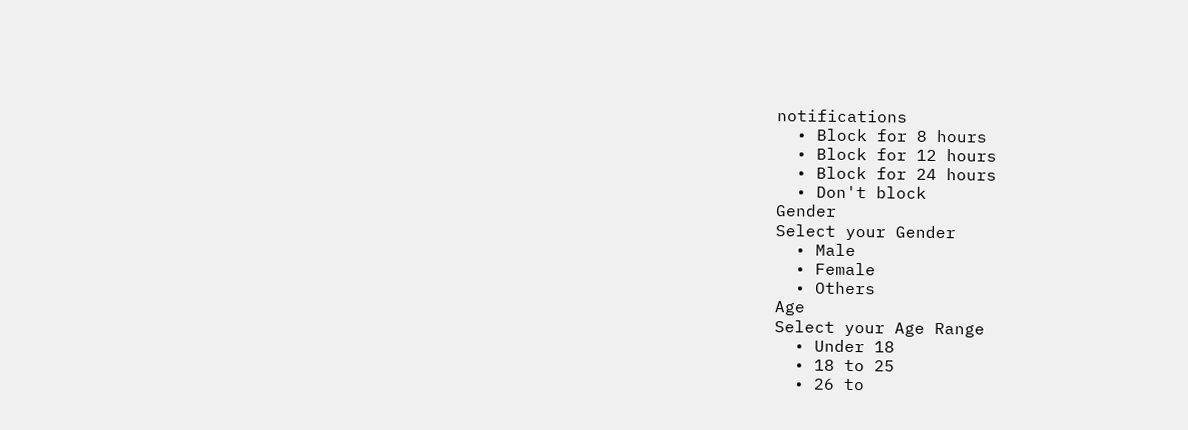notifications
  • Block for 8 hours
  • Block for 12 hours
  • Block for 24 hours
  • Don't block
Gender
Select your Gender
  • Male
  • Female
  • Others
Age
Select your Age Range
  • Under 18
  • 18 to 25
  • 26 to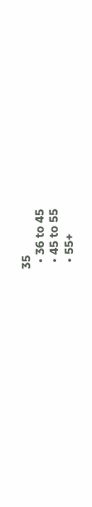35
  • 36 to 45
  • 45 to 55
  • 55+